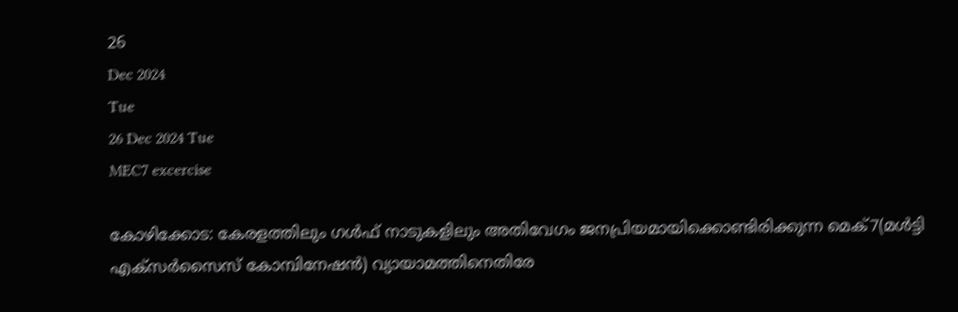26
Dec 2024
Tue
26 Dec 2024 Tue
MEC7 excercise

കോഴിക്കോട: കേരളത്തിലും ഗള്‍ഫ് നാടുകളിലും അതിവേഗം ജനപ്രിയമായിക്കൊണ്ടിരിക്കുന്ന മെക്7(മള്‍ട്ടി എക്‌സര്‍സൈസ് കോമ്പിനേഷന്‍) വ്യായാമത്തിനെതിരേ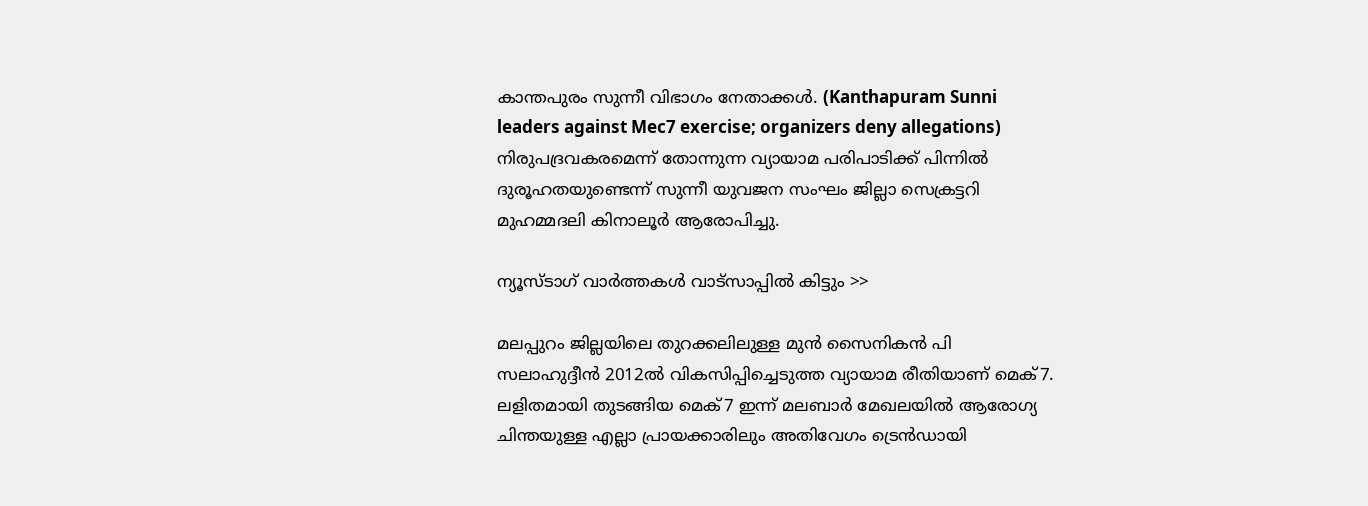കാന്തപുരം സുന്നീ വിഭാഗം നേതാക്കള്‍. (Kanthapuram Sunni leaders against Mec7 exercise; organizers deny allegations) നിരുപദ്രവകരമെന്ന് തോന്നുന്ന വ്യായാമ പരിപാടിക്ക് പിന്നില്‍ ദുരൂഹതയുണ്ടെന്ന് സുന്നീ യുവജന സംഘം ജില്ലാ സെക്രട്ടറി മുഹമ്മദലി കിനാലൂര്‍ ആരോപിച്ചു.

ന്യൂസ്ടാഗ് വാര്‍ത്തകള്‍ വാട്‌സാപ്പില്‍ കിട്ടും >>

മലപ്പുറം ജില്ലയിലെ തുറക്കലിലുള്ള മുന്‍ സൈനികന്‍ പി സലാഹുദ്ദീന്‍ 2012ല്‍ വികസിപ്പിച്ചെടുത്ത വ്യായാമ രീതിയാണ് മെക്7. ലളിതമായി തുടങ്ങിയ മെക്7 ഇന്ന് മലബാര്‍ മേഖലയില്‍ ആരോഗ്യ ചിന്തയുള്ള എല്ലാ പ്രായക്കാരിലും അതിവേഗം ട്രെന്‍ഡായി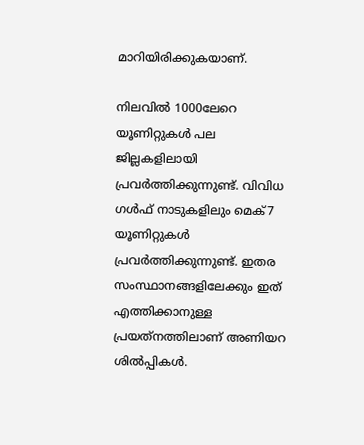മാറിയിരിക്കുകയാണ്.

നിലവില്‍ 1000ലേറെ യൂണിറ്റുകള്‍ പല ജില്ലകളിലായി പ്രവര്‍ത്തിക്കുന്നുണ്ട്. വിവിധ ഗള്‍ഫ് നാടുകളിലും മെക്7 യൂണിറ്റുകള്‍ പ്രവര്‍ത്തിക്കുന്നുണ്ട്. ഇതര സംസ്ഥാനങ്ങളിലേക്കും ഇത് എത്തിക്കാനുള്ള പ്രയത്‌നത്തിലാണ് അണിയറ ശില്‍പ്പികള്‍.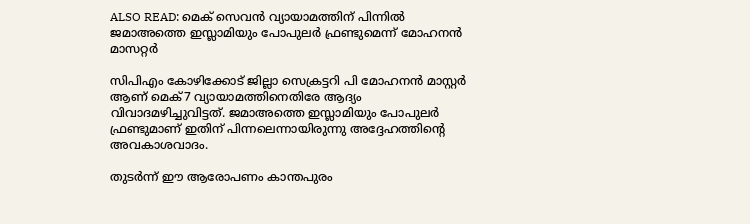ALSO READ: മെക് സെവന്‍ വ്യായാമത്തിന് പിന്നില്‍ ജമാഅത്തെ ഇസ്ലാമിയും പോപുലര്‍ ഫ്രണ്ടുമെന്ന് മോഹനന്‍ മാസറ്റര്‍

സിപിഎം കോഴിക്കോട് ജില്ലാ സെക്രട്ടറി പി മോഹനന്‍ മാസ്റ്റര്‍ ആണ് മെക്7 വ്യായാമത്തിനെതിരേ ആദ്യം വിവാദമഴിച്ചുവിട്ടത്. ജമാഅത്തെ ഇസ്ലാമിയും പോപുലര്‍ ഫ്രണ്ടുമാണ് ഇതിന് പിന്നലെന്നായിരുന്നു അദ്ദേഹത്തിന്റെ അവകാശവാദം.

തുടര്‍ന്ന് ഈ ആരോപണം കാന്തപുരം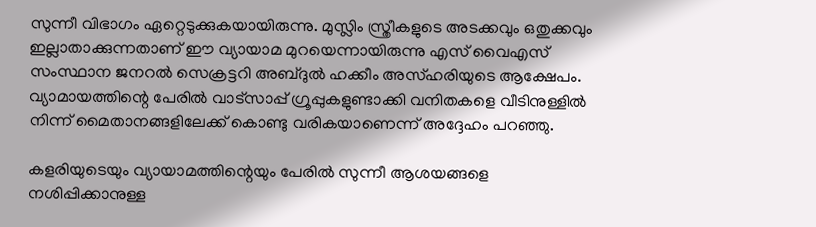സുന്നീ വിഭാഗം ഏറ്റെടുക്കുകയായിരുന്നു. മുസ്ലിം സ്ത്രീകളുടെ അടക്കവും ഒതുക്കവും ഇല്ലാതാക്കുന്നതാണ് ഈ വ്യായാമ മുറയെന്നായിരുന്നു എസ് വൈഎസ് സംസ്ഥാന ജനറല്‍ സെക്രട്ടറി അബ്ദുല്‍ ഹക്കീം അസ്ഹരിയുടെ ആക്ഷേപം. വ്യാമായത്തിന്റെ പേരില്‍ വാട്‌സാപ്പ് ഗ്രൂപ്പുകളുണ്ടാക്കി വനിതകളെ വീടിനുള്ളില്‍ നിന്ന് മൈതാനങ്ങളിലേക്ക് കൊണ്ടു വരികയാണെന്ന് അദ്ദേഹം പറഞ്ഞു.

കളരിയുടെയും വ്യായാമത്തിന്റെയും പേരില്‍ സുന്നീ ആശയങ്ങളെ നശിപ്പിക്കാനുള്ള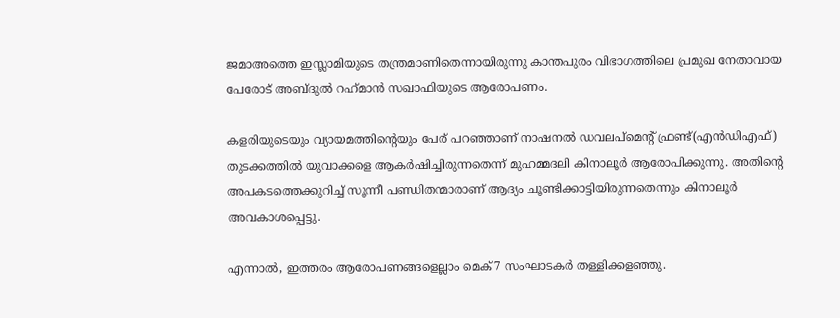ജമാഅത്തെ ഇസ്ലാമിയുടെ തന്ത്രമാണിതെന്നായിരുന്നു കാന്തപുരം വിഭാഗത്തിലെ പ്രമുഖ നേതാവായ പേരോട് അബ്ദുല്‍ റഹ്‌മാന്‍ സഖാഫിയുടെ ആരോപണം.

കളരിയുടെയും വ്യായമത്തിന്റെയും പേര് പറഞ്ഞാണ് നാഷനല്‍ ഡവലപ്‌മെന്റ് ഫ്രണ്ട്(എന്‍ഡിഎഫ്) തുടക്കത്തില്‍ യുവാക്കളെ ആകര്‍ഷിച്ചിരുന്നതെന്ന് മുഹമ്മദലി കിനാലൂര്‍ ആരോപിക്കുന്നു. അതിന്റെ അപകടത്തെക്കുറിച്ച് സൂന്നീ പണ്ഡിതന്മാരാണ് ആദ്യം ചൂണ്ടിക്കാട്ടിയിരുന്നതെന്നും കിനാലൂര്‍ അവകാശപ്പെട്ടു.

എന്നാല്‍, ഇത്തരം ആരോപണങ്ങളെല്ലാം മെക്7 സംഘാടകര്‍ തള്ളിക്കളഞ്ഞു.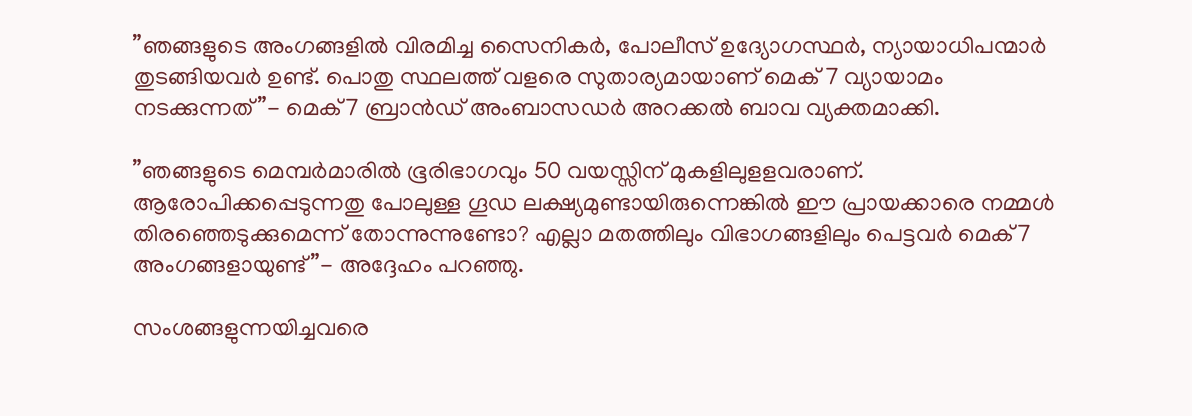”ഞങ്ങളുടെ അംഗങ്ങളില്‍ വിരമിച്ച സൈനികര്‍, പോലീസ് ഉദ്യോഗസ്ഥര്‍, ന്യായാധിപന്മാര്‍ തുടങ്ങിയവര്‍ ഉണ്ട്. പൊതു സ്ഥലത്ത് വളരെ സുതാര്യമായാണ് മെക് 7 വ്യായാമം നടക്കുന്നത്”- മെക്7 ബ്രാന്‍ഡ് അംബാസഡര്‍ അറക്കല്‍ ബാവ വ്യക്തമാക്കി.

”ഞങ്ങളുടെ മെമ്പര്‍മാരില്‍ ഭൂരിഭാഗവും 50 വയസ്സിന് മുകളിലുളളവരാണ്. ആരോപിക്കപ്പെടുന്നതു പോലുള്ള ഗൂഡ ലക്ഷ്യമുണ്ടായിരുന്നെങ്കില്‍ ഈ പ്രായക്കാരെ നമ്മള്‍ തിരഞ്ഞെടുക്കുമെന്ന് തോന്നുന്നുണ്ടോ? എല്ലാ മതത്തിലും വിഭാഗങ്ങളിലും പെട്ടവര്‍ മെക്7 അംഗങ്ങളായുണ്ട്”- അദ്ദേഹം പറഞ്ഞു.

സംശങ്ങളുന്നയിച്ചവരെ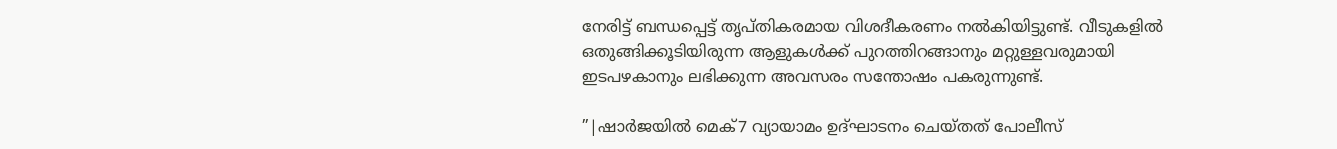നേരിട്ട് ബന്ധപ്പെട്ട് തൃപ്തികരമായ വിശദീകരണം നല്‍കിയിട്ടുണ്ട്. വീടുകളില്‍ ഒതുങ്ങിക്കൂടിയിരുന്ന ആളുകള്‍ക്ക് പുറത്തിറങ്ങാനും മറ്റുള്ളവരുമായി ഇടപഴകാനും ലഭിക്കുന്ന അവസരം സന്തോഷം പകരുന്നുണ്ട്.

”|ഷാര്‍ജയില്‍ മെക്7 വ്യായാമം ഉദ്ഘാടനം ചെയ്തത് പോലീസ്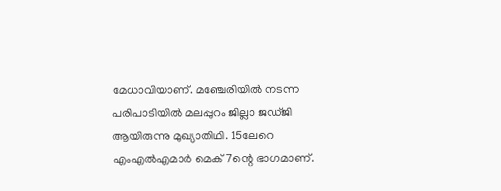മേധാവിയാണ്. മഞ്ചേരിയില്‍ നടന്ന പരിപാടിയില്‍ മലപ്പുറം ജില്ലാ ജഡ്ജി ആയിരുന്നു മുഖ്യാതിഥി. 15ലേറെ എംഎല്‍എമാര്‍ മെക്7ന്റെ ഭാഗമാണ്.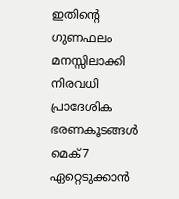ഇതിന്റെ ഗുണഫലം മനസ്സിലാക്കി നിരവധി പ്രാദേശിക ഭരണകൂടങ്ങള്‍ മെക്7 ഏറ്റെടുക്കാന്‍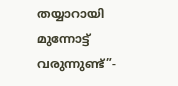തയ്യാറായി മുന്നോട്ട് വരുന്നുണ്ട്”-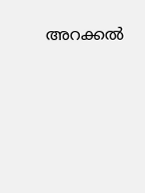അറക്കല്‍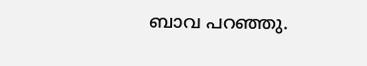ബാവ പറഞ്ഞു.